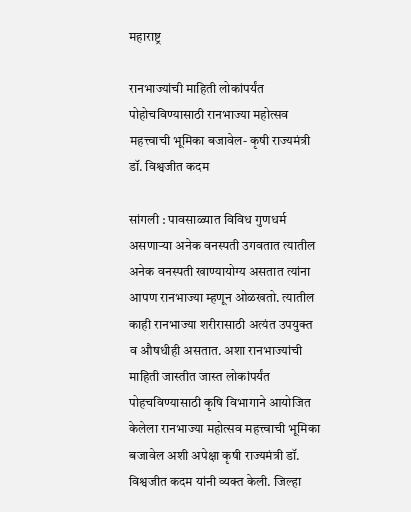महाराष्ट्र

रानभाज्यांची माहिती लोकांपर्यंत पोहोचविण्यासाठी रानभाज्या महोत्सव महत्त्वाची भूमिका बजावेल- कृषी राज्यमंत्री डॉ. विश्वजीत कदम

सांगली : पावसाळ्यात विविध गुणधर्म असणाऱ्या अनेक वनस्पती उगवतात त्यातील अनेक वनस्पती खाण्यायोग्य असतात त्यांना आपण रानभाज्या म्हणून ओळखतो. त्यातील काही रानभाज्या शरीरासाठी अत्यंत उपयुक्त व औषधीही असतात. अशा रानभाज्यांची माहिती जास्तीत जास्त लोकांपर्यंत पोहचविण्यासाठी कृषि विभागाने आयोजित केलेला रानभाज्या महोत्सव महत्त्वाची भूमिका बजावेल अशी अपेक्षा कृषी राज्यमंत्री डॉ. विश्वजीत कदम यांनी व्यक्त केली. जिल्हा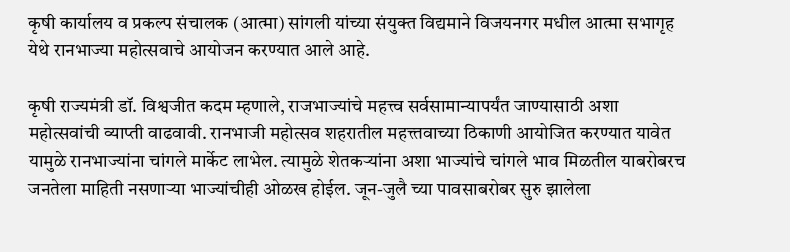कृषी कार्यालय व प्रकल्प संचालक (आत्मा) सांगली यांच्या संयुक्त विद्यमाने विजयनगर मधील आत्मा सभागृह येथे रानभाज्या महोत्सवाचे आयोजन करण्यात आले आहे.

कृषी राज्यमंत्री डॉ. विश्वजीत कदम म्हणाले, राजभाज्यांचे महत्त्व सर्वसामान्यापर्यंत जाण्यासाठी अशा महोत्सवांची व्याप्ती वाढवावी. रानभाजी महोत्सव शहरातील महत्त्तवाच्या ठिकाणी आयोजित करण्यात यावेत यामुळे रानभाज्यांना चांगले मार्केट लाभेल. त्यामुळे शेतकऱ्यांना अशा भाज्यांचे चांगले भाव मिळतील याबरोबरच जनतेला माहिती नसणाऱ्या भाज्यांचीही ओळख होईल. जून-जुलै च्या पावसाबरोबर सुरु झालेला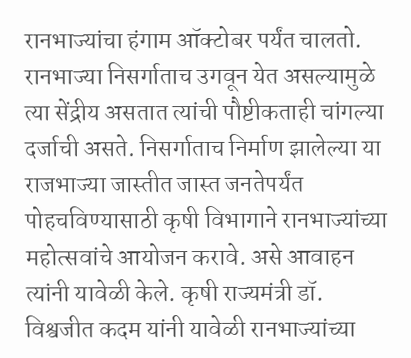रानभाज्यांचा हंगाम ऑक्टोबर पर्यंत चालतो. रानभाज्या निसर्गाताच उगवून येत असल्यामुळे त्या सेंद्रीय असतात त्यांची पौष्टीकताही चांगल्या दर्जाची असते. निसर्गाताच निर्माण झालेल्या या राजभाज्या जास्तीत जास्त जनतेपर्यंत पोहचविण्यासाठी कृषी विभागाने रानभाज्यांच्या महोत्सवांचे आयोजन करावे. असे आवाहन त्यांनी यावेळी केले. कृषी राज्यमंत्री डॉ. विश्वजीत कदम यांनी यावेळी रानभाज्यांच्या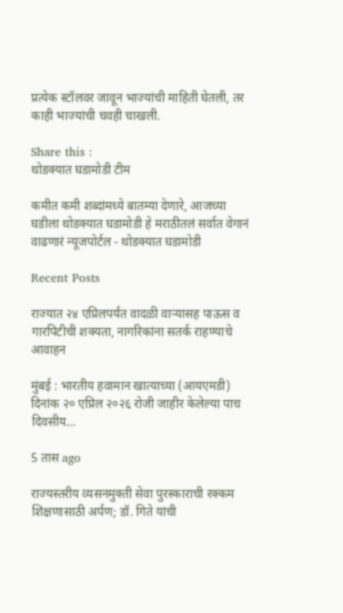प्रत्येक स्टॉलवर जावून भाज्यांची माहिती घेतली, तर काही भाज्यांची चवही चाखली.

Share this :
थोडक्यात घडामोडी टीम

कमीत कमी शब्दांमध्ये बातम्या देणारे, आजच्या घडीला थोडक्यात घडामोडी हे मराठीतलं सर्वात वेगानं वाढणारं न्यूजपोर्टल - थोडक्यात घडामोडी

Recent Posts

राज्यात २४ एप्रिलपर्यंत वादळी वाऱ्यासह पाऊस व गारपिटीची शक्यता, नागरिकांना सतर्क राहण्याचे आवाहन

मुंबई : भारतीय हवामान खात्याच्या (आयएमडी) दिनांक २० एप्रिल २०२६ रोजी जाहीर केलेल्या पाच दिवसीय…

5 तास ago

राज्यस्तरीय व्यसनमुक्ती सेवा पुरस्काराची रक्कम शिक्षणासाठी अर्पण; डॉ. गिते यांची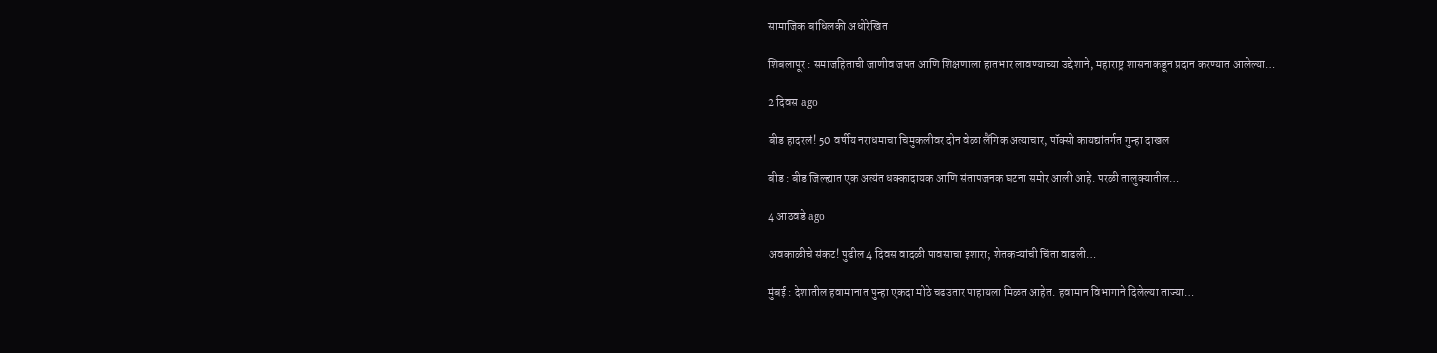सामाजिक बांधिलकी अधोरेखित

शिबलापूर : समाजहिताची जाणीव जपत आणि शिक्षणाला हातभार लावण्याच्या उद्देशाने, महाराष्ट्र शासनाकडून प्रदान करण्यात आलेल्या…

2 दिवस ago

बीड हादरलं! 50 वर्षीय नराधमाचा चिमुकलीवर दोन वेळा लैंगिक अत्याचार, पॉक्सो कायद्यांतर्गत गुन्हा दाखल

बीड : बीड जिल्ह्यात एक अत्यंत धक्कादायक आणि संतापजनक घटना समोर आली आहे. परळी तालुक्यातील…

4 आठवडे ago

अवकाळीचे संकट! पुढील 4 दिवस वादळी पावसाचा इशारा; शेतकऱ्यांची चिंता वाढली…

मुंबई : देशातील हवामानात पुन्हा एकदा मोठे चढउतार पाहायला मिळत आहेत. हवामान विभागाने दिलेल्या ताज्या…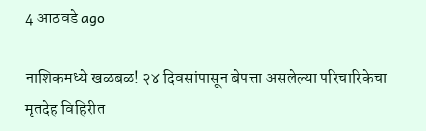4 आठवडे ago

नाशिकमध्ये खळबळ! २४ दिवसांपासून बेपत्ता असलेल्या परिचारिकेचा मृतदेह विहिरीत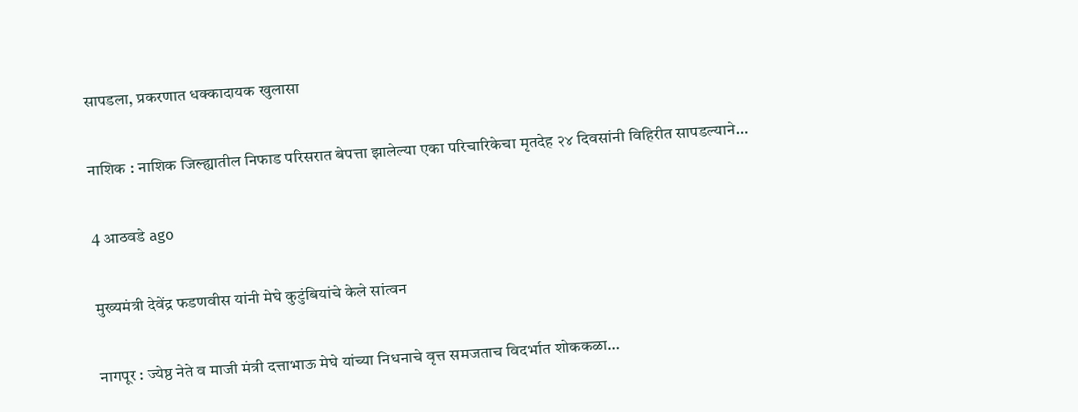सापडला, प्रकरणात धक्कादायक खुलासा

नाशिक : नाशिक जिल्ह्यातील निफाड परिसरात बेपत्ता झालेल्या एका परिचारिकेचा मृतदेह २४ दिवसांनी विहिरीत सापडल्याने…

4 आठवडे ago

मुख्यमंत्री देवेंद्र फडणवीस यांनी मेघे कुटुंबियांचे केले सांत्वन

नागपूर : ज्येष्ठ नेते व माजी मंत्री दत्ताभाऊ मेघे यांच्या निधनाचे वृत्त समजताच विदर्भात शोककळा…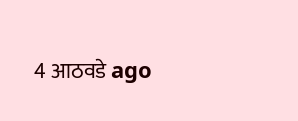4 आठवडे ago